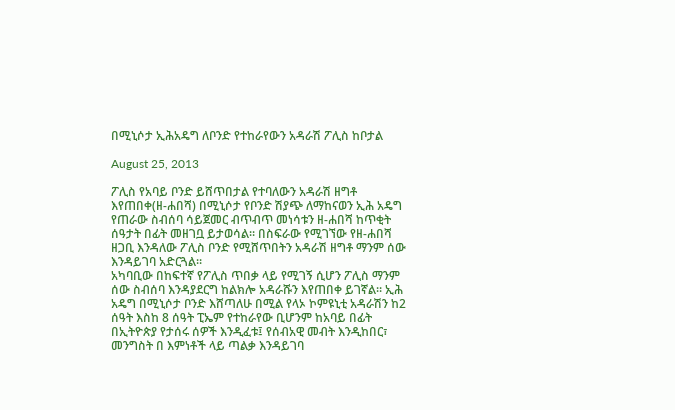በሚኒሶታ ኢሕአዴግ ለቦንድ የተከራየውን አዳራሽ ፖሊስ ከቦታል

August 25, 2013

ፖሊስ የአባይ ቦንድ ይሸጥበታል የተባለውን አዳራሽ ዘግቶ እየጠበቀ(ዘ-ሐበሻ) በሚኒሶታ የቦንድ ሽያጭ ለማከናወን ኢሕ አዴግ የጠራው ስብሰባ ሳይጀመር ብጥብጥ መነሳቱን ዘ-ሐበሻ ከጥቂት ሰዓታት በፊት መዘገቧ ይታወሳል። በስፍራው የሚገኘው የዘ-ሐበሻ ዘጋቢ እንዳለው ፖሊስ ቦንድ የሚሸጥበትን አዳራሽ ዘግቶ ማንም ሰው እንዳይገባ አድርጓል።
አካባቢው በከፍተኛ የፖሊስ ጥበቃ ላይ የሚገኝ ሲሆን ፖሊስ ማንም ሰው ስብሰባ እንዳያደርግ ከልክሎ አዳራሹን እየጠበቀ ይገኛል። ኢሕ አዴግ በሚኒሶታ ቦንድ እሸጣለሁ በሚል የላኦ ኮምዩኒቲ አዳራሽን ከ2 ሰዓት እስከ 8 ሰዓት ፒኤም የተከራየው ቢሆንም ከአባይ በፊት በኢትዮጵያ የታሰሩ ሰዎች እንዲፈቱ፤ የሰብአዊ መብት እንዲከበር፣ መንግስት በ እምነቶች ላይ ጣልቃ እንዳይገባ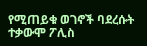የሚጠይቁ ወገኖች ባደረሱት ተቃውሞ ፖሊስ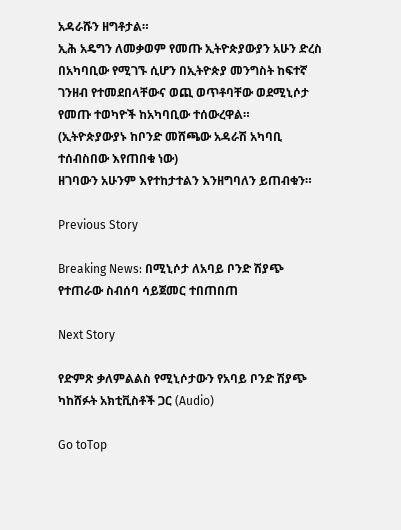አዳራሹን ዘግቶታል።
ኢሕ አዴግን ለመቃወም የመጡ ኢትዮጵያውያን አሁን ድረስ በአካባቢው የሚገኙ ሲሆን በኢትዮጵያ መንግስት ከፍተኛ ገንዘብ የተመደበላቸውና ወጪ ወጥቶባቸው ወደሚኒሶታ የመጡ ተወካዮች ከአካባቢው ተሰውረዋል።
(ኢትዮጵያውያኑ ከቦንድ መሸጫው አዳራሽ አካባቢ ተሰብስበው እየጠበቁ ነው)
ዘገባውን አሁንም እየተከታተልን እንዘግባለን ይጠብቁን።

Previous Story

Breaking News: በሚኒሶታ ለአባይ ቦንድ ሽያጭ የተጠራው ስብሰባ ሳይጀመር ተበጠበጠ

Next Story

የድምጽ ቃለምልልስ የሚኒሶታውን የአባይ ቦንድ ሽያጭ ካከሸፉት አክቲቪስቶች ጋር (Audio)

Go toTop